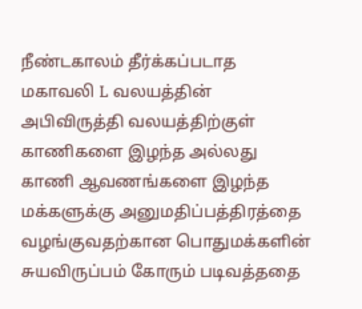நீண்டகாலம் தீர்க்கப்படாத மகாவலி L வலயத்தின் அபிவிருத்தி வலயத்திற்குள் காணிகளை இழந்த அல்லது காணி ஆவணங்களை இழந்த மக்களுக்கு அனுமதிப்பத்திரத்தை வழங்குவதற்கான பொதுமக்களின் சுயவிருப்பம் கோரும் படிவத்ததை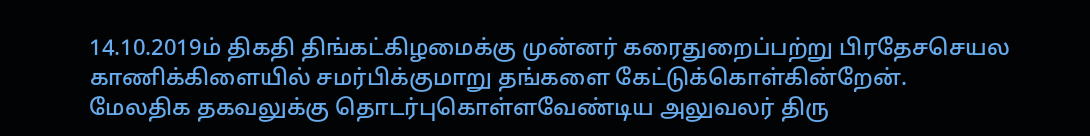14.10.2019ம் திகதி திங்கட்கிழமைக்கு முன்னர் கரைதுறைப்பற்று பிரதேசசெயல காணிக்கிளையில் சமர்பிக்குமாறு தங்களை கேட்டுக்கொள்கின்றேன்.
மேலதிக தகவலுக்கு தொடர்புகொள்ளவேண்டிய அலுவலர் திரு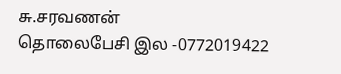சு.சரவணன்
தொலைபேசி இல -0772019422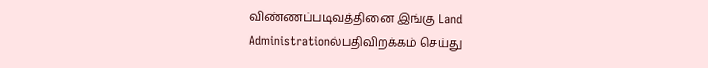விண்ணப்படிவத்தினை இங்கு Land Administrationல்பதிவிறக்கம் செய்து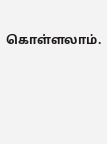கொள்ளலாம்.